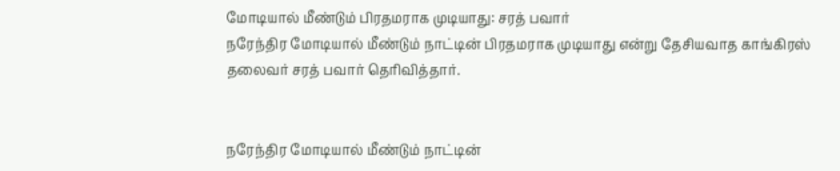மோடியால் மீண்டும் பிரதமராக முடியாது: சரத் பவார்
நரேந்திர மோடியால் மீண்டும் நாட்டின் பிரதமராக முடியாது என்று தேசியவாத காங்கிரஸ் தலைவர் சரத் பவார் தெரிவித்தார்.


நரேந்திர மோடியால் மீண்டும் நாட்டின்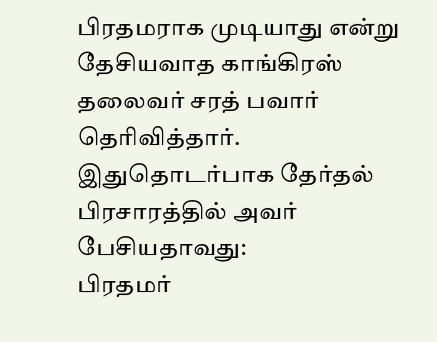பிரதமராக முடியாது என்று தேசியவாத காங்கிரஸ் தலைவர் சரத் பவார் தெரிவித்தார். இதுதொடர்பாக தேர்தல் பிரசாரத்தில் அவர் பேசியதாவது:
பிரதமர்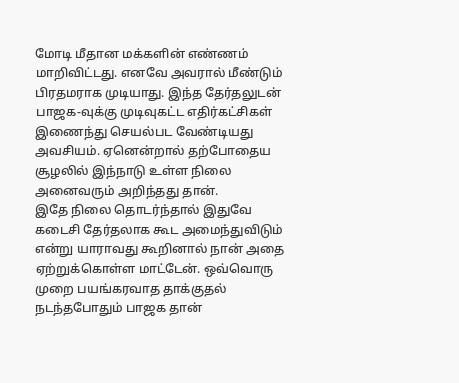மோடி மீதான மக்களின் எண்ணம் மாறிவிட்டது. எனவே அவரால் மீண்டும் பிரதமராக முடியாது. இந்த தேர்தலுடன் பாஜக-வுக்கு முடிவுகட்ட எதிர்கட்சிகள் இணைந்து செயல்பட வேண்டியது அவசியம். ஏனென்றால் தற்போதைய சூழலில் இந்நாடு உள்ள நிலை அனைவரும் அறிந்தது தான்.
இதே நிலை தொடர்ந்தால் இதுவே கடைசி தேர்தலாக கூட அமைந்துவிடும் என்று யாராவது கூறினால் நான் அதை ஏற்றுக்கொள்ள மாட்டேன். ஒவ்வொரு முறை பயங்கரவாத தாக்குதல் நடந்தபோதும் பாஜக தான்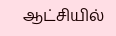ஆட்சியில்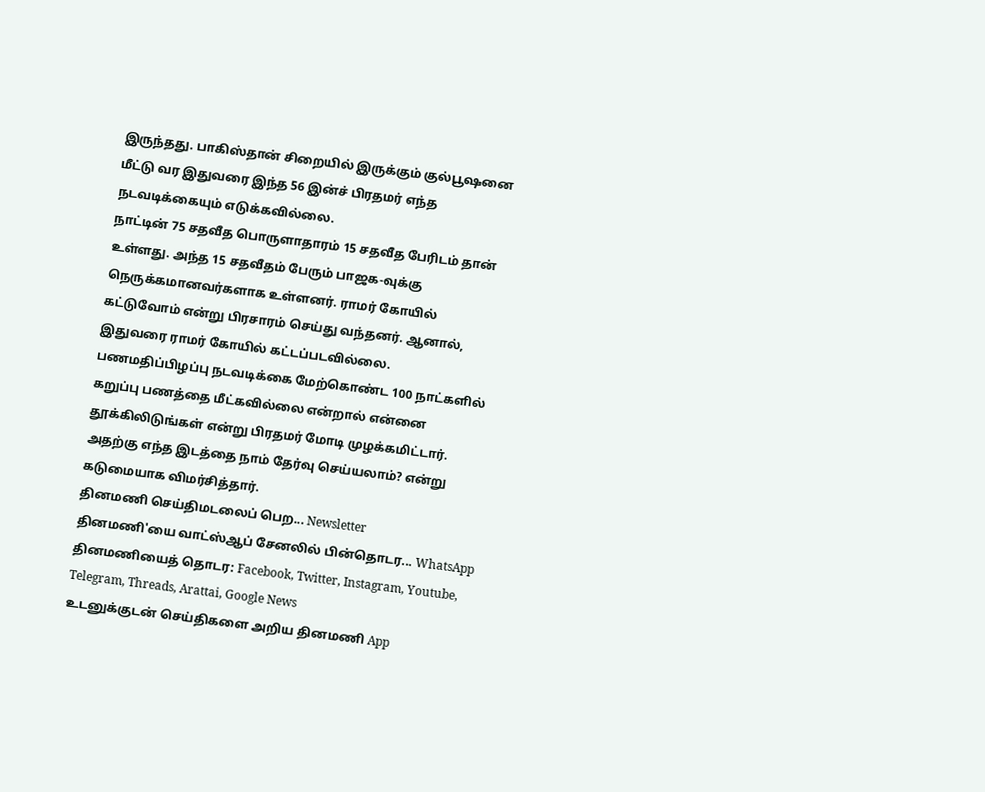இருந்தது. பாகிஸ்தான் சிறையில் இருக்கும் குல்பூஷனை மீட்டு வர இதுவரை இந்த 56 இன்ச் பிரதமர் எந்த நடவடிக்கையும் எடுக்கவில்லை.
நாட்டின் 75 சதவீத பொருளாதாரம் 15 சதவீத பேரிடம் தான் உள்ளது. அந்த 15 சதவீதம் பேரும் பாஜக-வுக்கு நெருக்கமானவர்களாக உள்ளனர். ராமர் கோயில் கட்டுவோம் என்று பிரசாரம் செய்து வந்தனர். ஆனால், இதுவரை ராமர் கோயில் கட்டப்படவில்லை.
பணமதிப்பிழப்பு நடவடிக்கை மேற்கொண்ட 100 நாட்களில் கறுப்பு பணத்தை மீட்கவில்லை என்றால் என்னை தூக்கிலிடுங்கள் என்று பிரதமர் மோடி முழக்கமிட்டார். அதற்கு எந்த இடத்தை நாம் தேர்வு செய்யலாம்? என்று கடுமையாக விமர்சித்தார்.
தினமணி செய்திமடலைப் பெற... Newsletter
தினமணி'யை வாட்ஸ்ஆப் சேனலில் பின்தொடர... WhatsApp
தினமணியைத் தொடர: Facebook, Twitter, Instagram, Youtube, Telegram, Threads, Arattai, Google News
உடனுக்குடன் செய்திகளை அறிய தினமணி App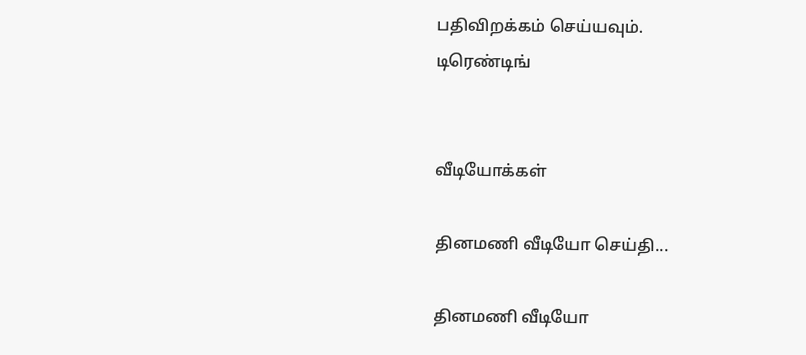பதிவிறக்கம் செய்யவும்.
டிரெண்டிங்


வீடியோக்கள்

தினமணி வீடியோ செய்தி...

தினமணி வீடியோ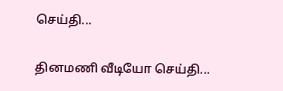செய்தி...

தினமணி வீடியோ செய்தி...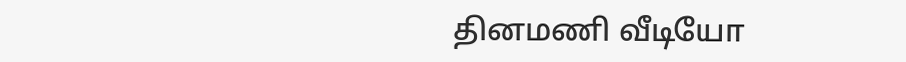தினமணி வீடியோ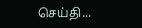செய்தி...